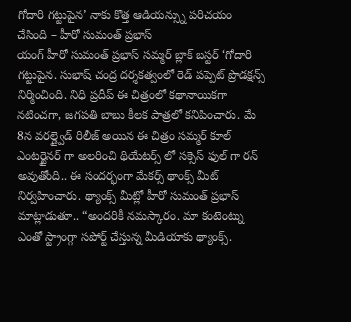గోదారి గట్టుపైన’ నాకు కొత్త ఆడియన్స్ను పరిచయం చేసింది – హీరో సుమంత్ ప్రభాస్
యంగ్ హీరో సుమంత్ ప్రభాస్ సమ్మర్ బ్లాక్ బస్టర్ ‘గోదారి గట్టుపైన. సుభాష్ చంద్ర దర్శకత్వంలో రెడ్ పప్పెట్ ప్రొడక్షన్స్ నిర్మించింది. నిధి ప్రదీప్ ఈ చిత్రంలో కథానాయికగా నటించగా, జగపతి బాబు కీలక పాత్రలో కనిపించారు. మే 8న వరల్డ్వైడ్ రిలీజ్ అయిన ఈ చిత్రం సమ్మర్ కూల్ ఎంటర్టైనర్ గా అలరించి థియేటర్స్ లో సక్సెస్ ఫుల్ గా రన్ అవుతోంది.. ఈ సందర్భంగా మేకర్స్ థాంక్స్ మీట్ నిర్వహించారు. థ్యాంక్స్ మీట్లో హీరో సుమంత్ ప్రభాస్ మాట్లాడుతూ.. “అందరికీ నమస్కారం. మా కంటెంట్ను ఎంతో స్ట్రాంగ్గా సపోర్ట్ చేస్తున్న మీడియాకు థ్యాంక్స్.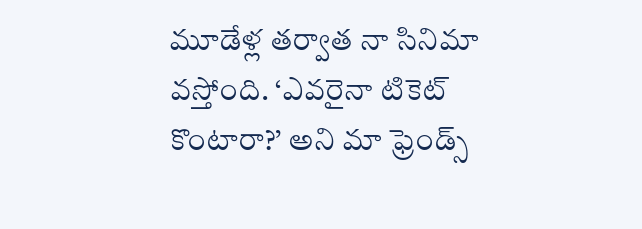మూడేళ్ల తర్వాత నా సినిమా వస్తోంది. ‘ఎవరైనా టికెట్ కొంటారా?’ అని మా ఫ్రెండ్స్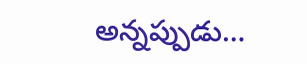అన్నప్పుడు…